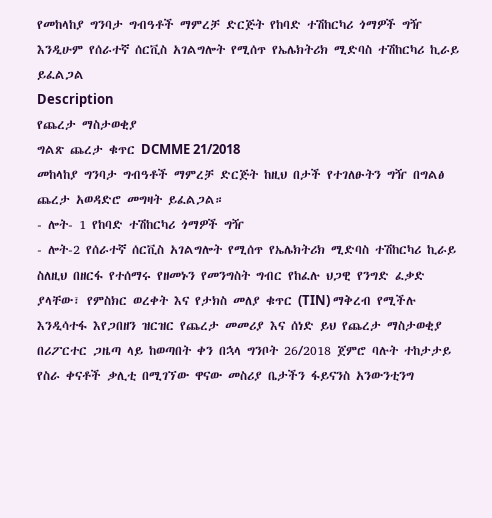የመከላከያ ግንባታ ግብዓቶች ማምረቻ ድርጅት የከባድ ተሽከርካሪ ጎማዎች ግዥ እንዲሁም የሰራተኛ ሰርቪስ አገልግሎት የሚሰጥ የኤሌክትሪክ ሚድባስ ተሽከርካሪ ኪራይ ይፈልጋል
Description
የጨረታ ማስታወቂያ
ግልጽ ጨረታ ቁጥር DCMME 21/2018
መከላከያ ግንባታ ግብዓቶች ማምረቻ ድርጅት ከዚህ በታች የተገለፁትን ግዥ በግልፅ ጨረታ አወዳድሮ መግዛት ይፈልጋል።
- ሎት- 1 የከባድ ተሽከርካሪ ጎማዎች ግዥ
- ሎት-2 የሰራተኛ ሰርቪስ አገልግሎት የሚሰጥ የኤሌክትሪክ ሚድባስ ተሽከርካሪ ኪራይ
ስለዚህ በዘርፋ የተሰማሩ የዘመኑን የመንግስት ግብር የከፈሉ ህጋዊ የንግድ ፈቃድ ያላቸው፣ የምስክር ወረቀት እና የታክስ መለያ ቁጥር (TIN) ማቅረብ የሚችሉ እንዲሳተፋ እየጋበዘን ዝርዝር የጨረታ መመሪያ እና ሰነድ ይህ የጨረታ ማስታወቂያ በሪፖርተር ጋዜጣ ላይ ከወጣበት ቀን በኋላ ግንቦት 26/2018 ጀምሮ ባሉት ተከታታይ የስራ ቀናቶች ቃሊቲ በሚገኘው ዋናው መስሪያ ቤታችን ፋይናንስ አንውንቲንግ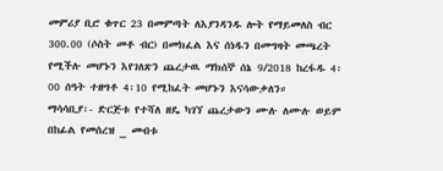መምሪያ ቢሮ ቁጥር 23 በመምጣት ለእያንዳንዱ ሎት የማይመለስ ብር 300.00 (ሶስት መቶ ብር) በመክፈል እና ሰነዱን በመግዛት መጫረት የሚችሉ መሆኑን እየገለጽን ጨረታዉ ማክሰኞ ሰኔ 9/2018 ከረፋዱ 4፡00 ሰዓት ተዘግቶ 4፡10 የሚከፈት መሆኑን እናሳውቃለን።
ማሳሳቢያ፡- ድርጅቱ የተሻለ ዘዴ ካገኘ ጨረታውን ሙሉ ለሙሉ ወይም በከፊል የመሰረዝ _ መብቱ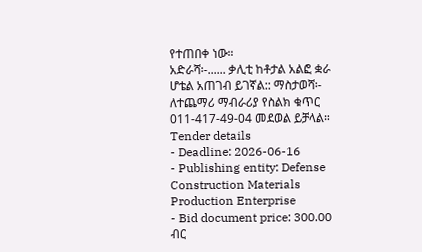የተጠበቀ ነው።
አድራሻ፡-...... ቃሊቲ ከቶታል አልፎ ቋራ ሆቴል አጠገብ ይገኛል:: ማስታወሻ፡- ለተጨማሪ ማብራሪያ የስልክ ቁጥር 011-417-49-04 መደወል ይቻላል።
Tender details
- Deadline: 2026-06-16
- Publishing entity: Defense Construction Materials Production Enterprise
- Bid document price: 300.00 ብር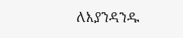ለእያንዳንዱ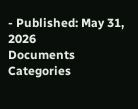- Published: May 31, 2026
Documents
Categories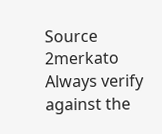Source
2merkato
Always verify against the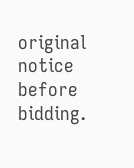original notice before bidding.